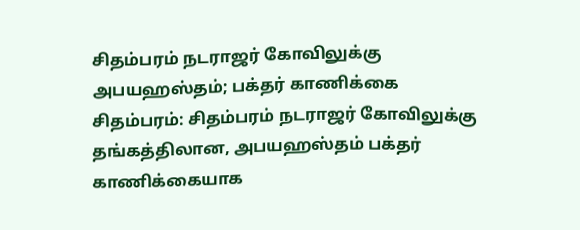சிதம்பரம் நடராஜர் கோவிலுக்கு அபயஹஸ்தம்; பக்தர் காணிக்கை
சிதம்பரம்: சிதம்பரம் நடராஜர் கோவிலுக்கு தங்கத்திலான, அபயஹஸ்தம் பக்தர் காணிக்கையாக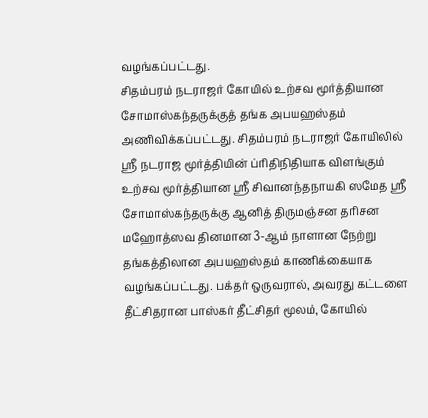வழங்கப்பட்டது.
சிதம்பரம் நடராஜர் கோயில் உற்சவ மூர்த்தியான சோமாஸ்கந்தருக்குத் தங்க அபயஹஸ்தம் அணிவிக்கப்பட்டது. சிதம்பரம் நடராஜர் கோயிலில் ஸ்ரீ நடராஜ மூர்த்தியின் ப்ரிதிநிதியாக விளங்கும் உற்சவ மூர்த்தியான ஸ்ரீ சிவானந்தநாயகி ஸமேத ஸ்ரீ சோமாஸ்கந்தருக்கு ஆனித் திருமஞ்சன தரிசன மஹோத்ஸவ தினமான 3-ஆம் நாளான நேற்று தங்கத்திலான அபயஹஸ்தம் காணிக்கையாக வழங்கப்பட்டது. பக்தர் ஒருவரால், அவரது கட்டளை தீட்சிதரான பாஸ்கர் தீட்சிதர் மூலம், கோயில்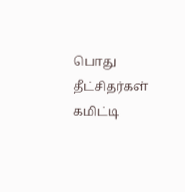பொது தீட்சிதர்கள் கமிட்டி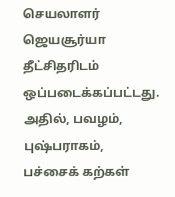செயலாளர் ஜெயசூர்யா தீட்சிதரிடம் ஒப்படைக்கப்பட்டது. அதில், பவழம், புஷ்பராகம், பச்சைக் கற்கள்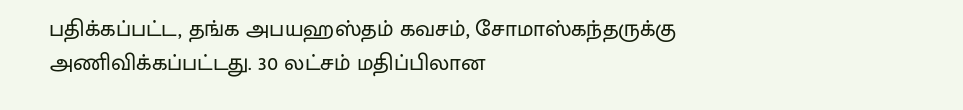பதிக்கப்பட்ட, தங்க அபயஹஸ்தம் கவசம், சோமாஸ்கந்தருக்கு அணிவிக்கப்பட்டது. 30 லட்சம் மதிப்பிலான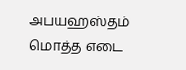அபயஹஸ்தம் மொத்த எடை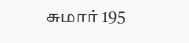சுமார் 195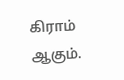கிராம் ஆகும்.